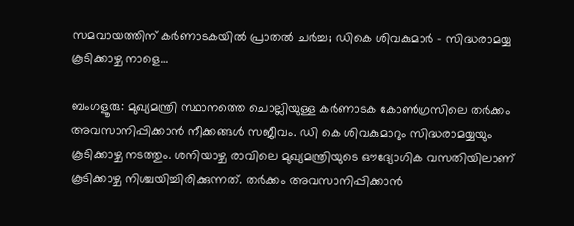സമവായത്തിന് കര്‍ണാടകയില്‍ പ്രാതല്‍ ചര്‍ച്ച; ഡികെ ശിവകുമാര്‍ – സിദ്ധരാമയ്യ കൂടിക്കാഴ്ച നാളെ…

ബംഗളൂരു: മുഖ്യമന്ത്രി സ്ഥാനത്തെ ചൊല്ലിയുള്ള കര്‍ണാടക കോണ്‍ഗ്രസിലെ തര്‍ക്കം അവസാനിപ്പിക്കാന്‍ നീക്കങ്ങള്‍ സജീവം. ഡി കെ ശിവകുമാറും സിദ്ധരാമയ്യയും കൂടിക്കാഴ്ച നടത്തും. ശനിയാഴ്ച രാവിലെ മുഖ്യമന്ത്രിയുടെ ഔദ്യോഗിക വസതിയിലാണ് കൂടിക്കാഴ്ച നിശ്ചയിച്ചിരിക്കുന്നത്. തര്‍ക്കം അവസാനിപ്പിക്കാന്‍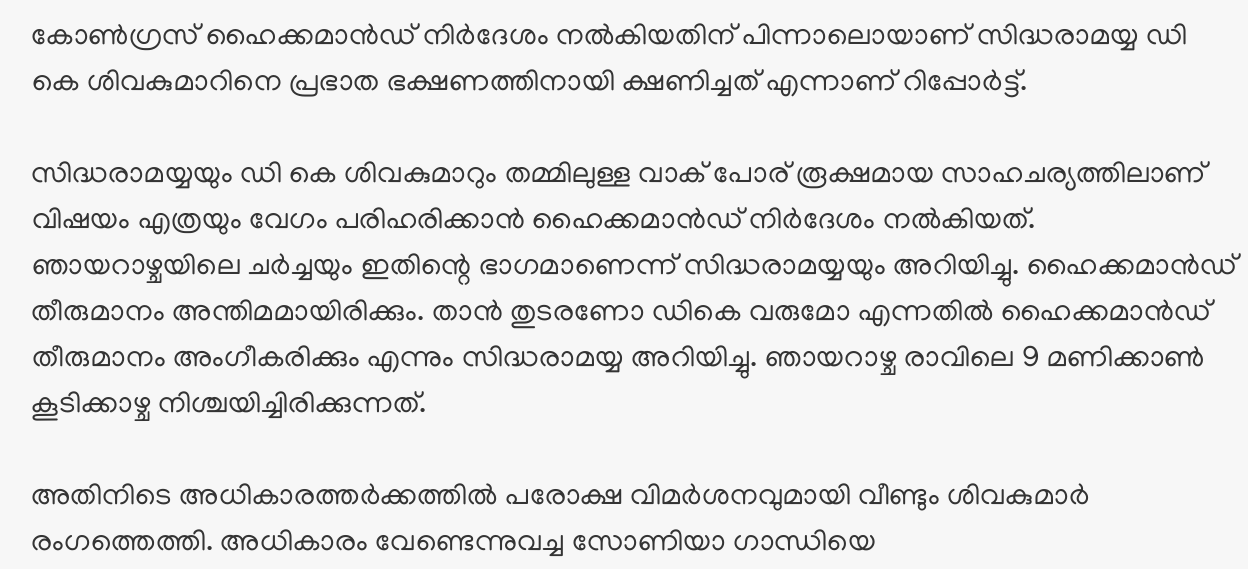കോണ്‍ഗ്രസ് ഹൈക്കമാന്‍ഡ് നിര്‍ദേശം നല്‍കിയതിന് പിന്നാലൊയാണ് സിദ്ധരാമയ്യ ഡി കെ ശിവകുമാറിനെ പ്രഭാത ഭക്ഷണത്തിനായി ക്ഷണിച്ചത് എന്നാണ് റിപ്പോര്‍ട്ട്.

സിദ്ധരാമയ്യയും ഡി കെ ശിവകുമാറും തമ്മിലുള്ള വാക് പോര് രൂക്ഷമായ സാഹചര്യത്തിലാണ് വിഷയം എത്രയും വേഗം പരിഹരിക്കാന്‍ ഹൈക്കമാന്‍ഡ് നിര്‍ദേശം നല്‍കിയത്. ഞായറാഴ്ചയിലെ ചര്‍ച്ചയും ഇതിന്റെ ഭാഗമാണെന്ന് സിദ്ധരാമയ്യയും അറിയിച്ചു. ഹൈക്കമാന്‍ഡ് തീരുമാനം അന്തിമമായിരിക്കും. താന്‍ തുടരണോ ഡികെ വരുമോ എന്നതില്‍ ഹൈക്കമാന്‍ഡ് തീരുമാനം അംഗീകരിക്കും എന്നും സിദ്ധരാമയ്യ അറിയിച്ചു. ഞായറാഴ്ച രാവിലെ 9 മണിക്കാണ്‍ കൂടിക്കാഴ്ച നിശ്ചയിച്ചിരിക്കുന്നത്.

അതിനിടെ അധികാരത്തര്‍ക്കത്തില്‍ പരോക്ഷ വിമര്‍ശനവുമായി വീണ്ടും ശിവകുമാര്‍ രംഗത്തെത്തി. അധികാരം വേണ്ടെന്നുവച്ച സോണിയാ ഗാന്ധിയെ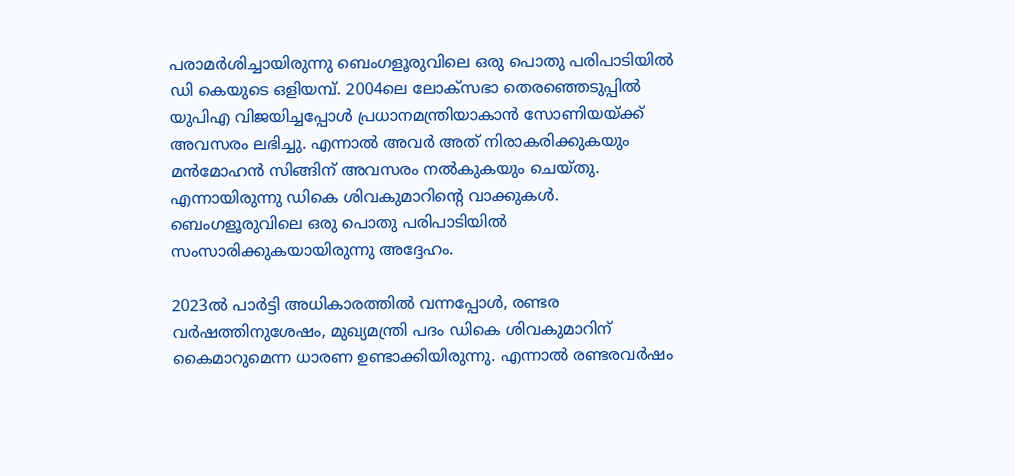പരാമര്‍ശിച്ചായിരുന്നു ബെംഗളൂരുവിലെ ഒരു പൊതു പരിപാടിയില്‍ ഡി കെയുടെ ഒളിയമ്പ്. 2004ലെ ലോക്സഭാ തെരഞ്ഞെടുപ്പില്‍ യുപിഎ വിജയിച്ചപ്പോള്‍ പ്രധാനമന്ത്രിയാകാന്‍ സോണിയയ്ക്ക് അവസരം ലഭിച്ചു. എന്നാല്‍ അവര്‍ അത് നിരാകരിക്കുകയും മന്‍മോഹന്‍ സിങ്ങിന് അവസരം നല്‍കുകയും ചെയ്തു. എന്നായിരുന്നു ഡികെ ശിവകുമാറിന്റെ വാക്കുകള്‍. ബെംഗളൂരുവിലെ ഒരു പൊതു പരിപാടിയില്‍ സംസാരിക്കുകയായിരുന്നു അദ്ദേഹം.

2023ല്‍ പാര്‍ട്ടി അധികാരത്തില്‍ വന്നപ്പോള്‍, രണ്ടര വര്‍ഷത്തിനുശേഷം, മുഖ്യമന്ത്രി പദം ഡികെ ശിവകുമാറിന് കൈമാറുമെന്ന ധാരണ ഉണ്ടാക്കിയിരുന്നു. എന്നാല്‍ രണ്ടരവര്‍ഷം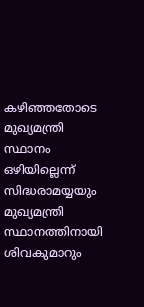കഴിഞ്ഞതോടെ മുഖ്യമന്ത്രി സ്ഥാനം ഒഴിയില്ലെന്ന് സിദ്ധരാമയ്യയും മുഖ്യമന്ത്രി സ്ഥാനത്തിനായി ശിവകുമാറും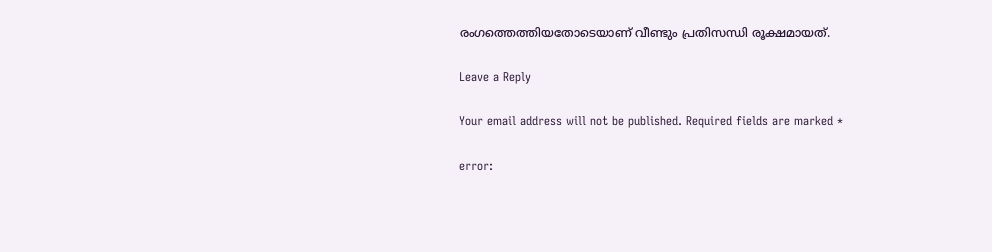രംഗത്തെത്തിയതോടെയാണ് വീണ്ടും പ്രതിസന്ധി രൂക്ഷമായത്.

Leave a Reply

Your email address will not be published. Required fields are marked *

error: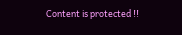Content is protected !!